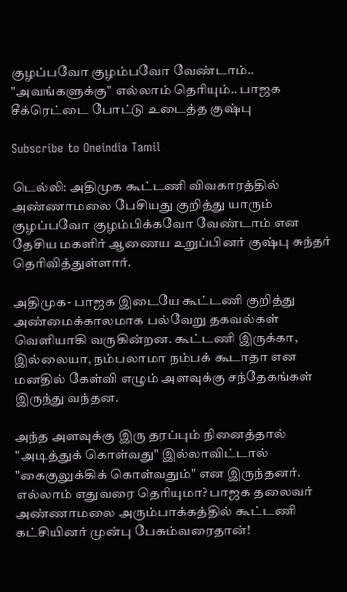குழப்பவோ குழம்பவோ வேண்டாம்.. "அவங்களுக்கு" எல்லாம் தெரியும்.. பாஜக சீக்ரெட்டை போட்டு உடைத்த குஷ்பு

Subscribe to Oneindia Tamil

டெல்லி: அதிமுக கூட்டணி விவகாரத்தில் அண்ணாமலை பேசியது குறித்து யாரும் குழப்பவோ குழம்பிக்கவோ வேண்டாம் என தேசிய மகளிர் ஆணைய உறுப்பினர் குஷ்பு சுந்தர் தெரிவித்துள்ளார்.

அதிமுக- பாஜக இடையே கூட்டணி குறித்து அண்மைக்காலமாக பல்வேறு தகவல்கள் வெளியாகி வருகின்றன. கூட்டணி இருக்கா, இல்லையா, நம்பலாமா நம்பக் கூடாதா என மனதில் கேள்வி எழும் அளவுக்கு சந்தேகங்கள் இருந்து வந்தன.

அந்த அளவுக்கு இரு தரப்பும் நினைத்தால் "அடித்துக் கொள்வது" இல்லாவிட்டால் "கைகுலுக்கிக் கொள்வதும்" என இருந்தனர். எல்லாம் எதுவரை தெரியுமா? பாஜக தலைவர் அண்ணாமலை அரும்பாக்கத்தில் கூட்டணி கட்சியினர் முன்பு பேசும்வரைதான்!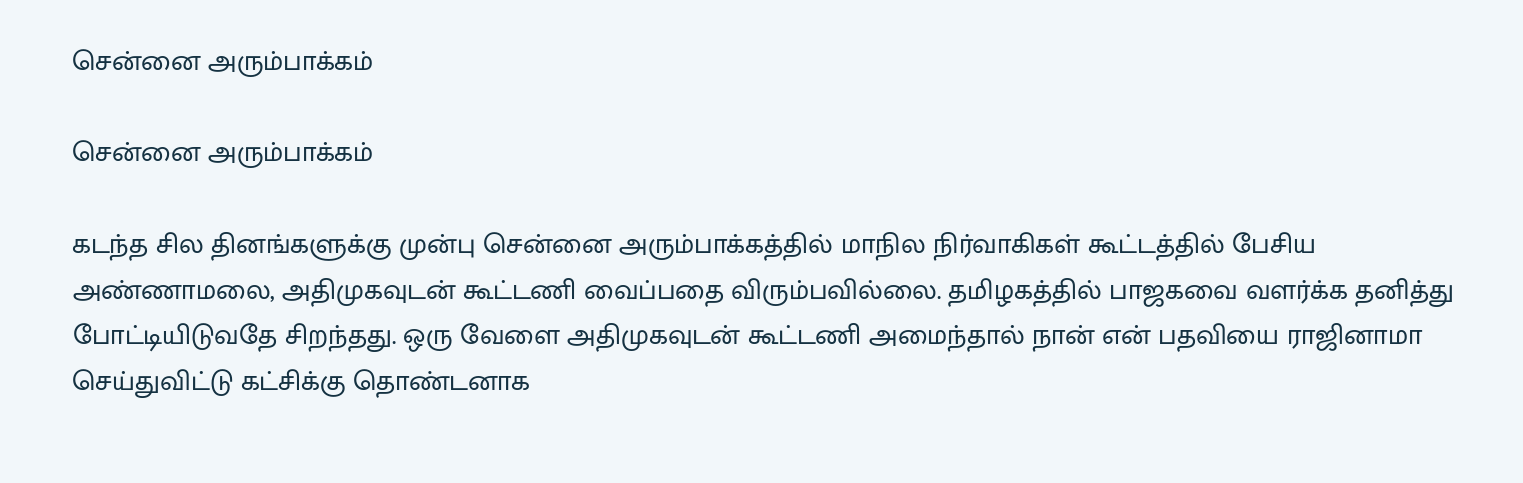சென்னை அரும்பாக்கம்

சென்னை அரும்பாக்கம்

கடந்த சில தினங்களுக்கு முன்பு சென்னை அரும்பாக்கத்தில் மாநில நிர்வாகிகள் கூட்டத்தில் பேசிய அண்ணாமலை, அதிமுகவுடன் கூட்டணி வைப்பதை விரும்பவில்லை. தமிழகத்தில் பாஜகவை வளர்க்க தனித்து போட்டியிடுவதே சிறந்தது. ஒரு வேளை அதிமுகவுடன் கூட்டணி அமைந்தால் நான் என் பதவியை ராஜினாமா செய்துவிட்டு கட்சிக்கு தொண்டனாக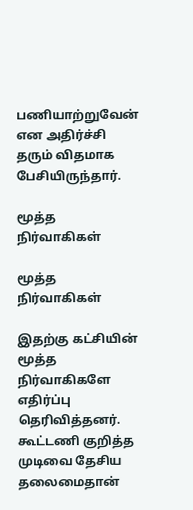பணியாற்றுவேன் என அதிர்ச்சி தரும் விதமாக பேசியிருந்தார்.

மூத்த நிர்வாகிகள்

மூத்த நிர்வாகிகள்

இதற்கு கட்சியின் மூத்த நிர்வாகிகளே எதிர்ப்பு தெரிவித்தனர். கூட்டணி குறித்த முடிவை தேசிய தலைமைதான்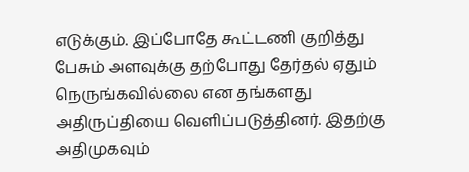எடுக்கும். இப்போதே கூட்டணி குறித்து பேசும் அளவுக்கு தற்போது தேர்தல் ஏதும் நெருங்கவில்லை என தங்களது அதிருப்தியை வெளிப்படுத்தினர். இதற்கு அதிமுகவும்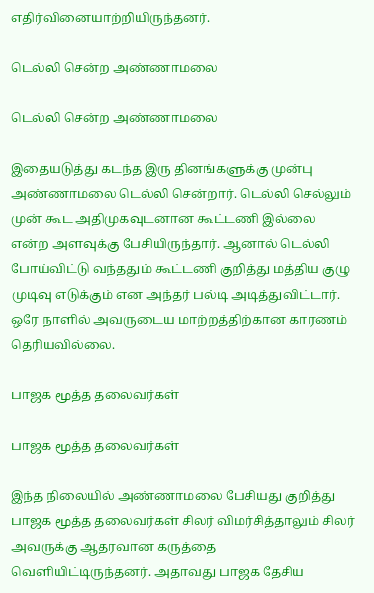எதிர்வினையாற்றியிருந்தனர்.

டெல்லி சென்ற அண்ணாமலை

டெல்லி சென்ற அண்ணாமலை

இதையடுத்து கடந்த இரு தினங்களுக்கு முன்பு அண்ணாமலை டெல்லி சென்றார். டெல்லி செல்லும் முன் கூட அதிமுகவுடனான கூட்டணி இல்லை என்ற அளவுக்கு பேசியிருந்தார். ஆனால் டெல்லி போய்விட்டு வந்ததும் கூட்டணி குறித்து மத்திய குழு முடிவு எடுக்கும் என அந்தர் பல்டி அடித்துவிட்டார். ஒரே நாளில் அவருடைய மாற்றத்திற்கான காரணம் தெரியவில்லை.

பாஜக மூத்த தலைவர்கள்

பாஜக மூத்த தலைவர்கள்

இந்த நிலையில் அண்ணாமலை பேசியது குறித்து பாஜக மூத்த தலைவர்கள் சிலர் விமர்சித்தாலும் சிலர் அவருக்கு ஆதரவான கருத்தை வெளியிட்டிருந்தனர். அதாவது பாஜக தேசிய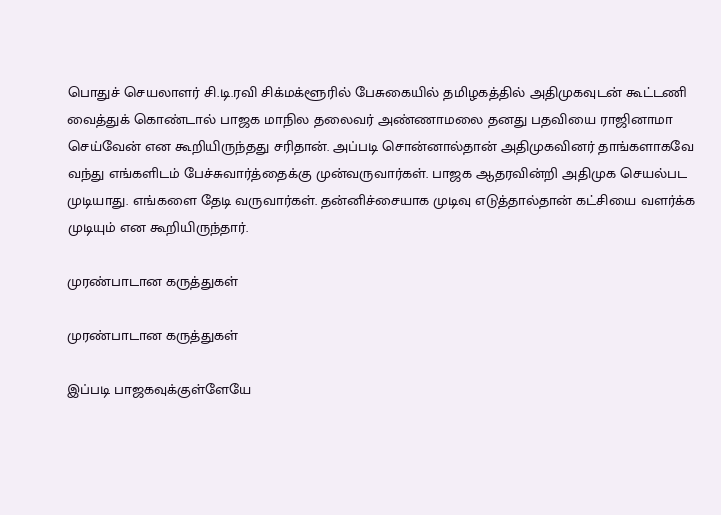பொதுச் செயலாளர் சி.டி.ரவி சிக்மக்ளூரில் பேசுகையில் தமிழகத்தில் அதிமுகவுடன் கூட்டணி வைத்துக் கொண்டால் பாஜக மாநில தலைவர் அண்ணாமலை தனது பதவியை ராஜினாமா செய்வேன் என கூறியிருந்தது சரிதான். அப்படி சொன்னால்தான் அதிமுகவினர் தாங்களாகவே வந்து எங்களிடம் பேச்சுவார்த்தைக்கு முன்வருவார்கள். பாஜக ஆதரவின்றி அதிமுக செயல்பட முடியாது. எங்களை தேடி வருவார்கள். தன்னிச்சையாக முடிவு எடுத்தால்தான் கட்சியை வளர்க்க முடியும் என கூறியிருந்தார்.

முரண்பாடான கருத்துகள்

முரண்பாடான கருத்துகள்

இப்படி பாஜகவுக்குள்ளேயே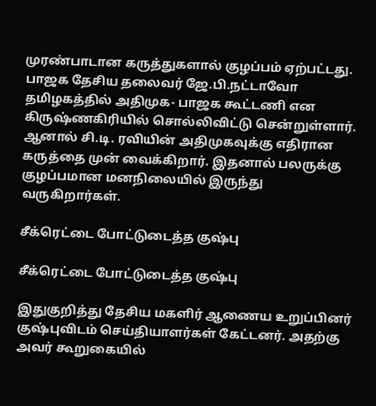முரண்பாடான கருத்துகளால் குழப்பம் ஏற்பட்டது. பாஜக தேசிய தலைவர் ஜே.பி.நட்டாவோ தமிழகத்தில் அதிமுக- பாஜக கூட்டணி என கிருஷ்ணகிரியில் சொல்லிவிட்டு சென்றுள்ளார். ஆனால் சி.டி. ரவியின் அதிமுகவுக்கு எதிரான கருத்தை முன் வைக்கிறார். இதனால் பலருக்கு குழப்பமான மனநிலையில் இருந்து வருகிறார்கள்.

சீக்ரெட்டை போட்டுடைத்த குஷ்பு

சீக்ரெட்டை போட்டுடைத்த குஷ்பு

இதுகுறித்து தேசிய மகளிர் ஆணைய உறுப்பினர் குஷ்புவிடம் செய்தியாளர்கள் கேட்டனர். அதற்கு அவர் கூறுகையில்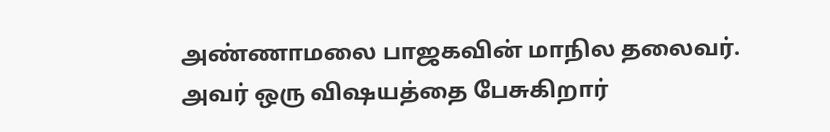அண்ணாமலை பாஜகவின் மாநில தலைவர். அவர் ஒரு விஷயத்தை பேசுகிறார்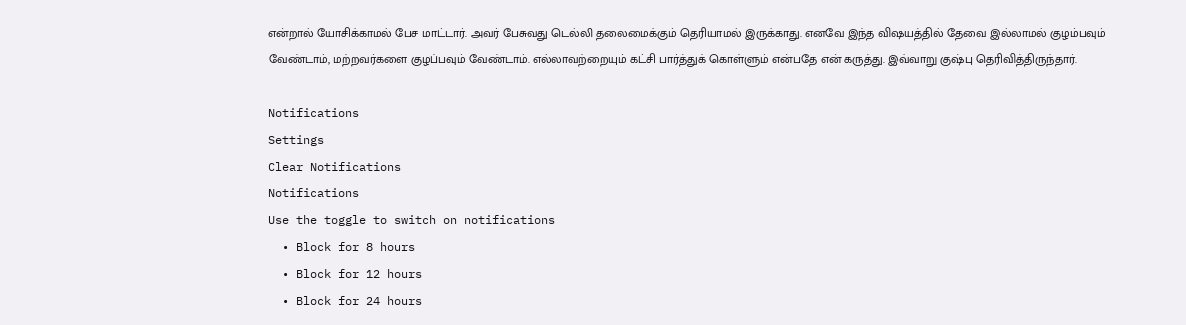என்றால் யோசிக்காமல் பேச மாட்டார். அவர் பேசுவது டெல்லி தலைமைக்கும் தெரியாமல் இருக்காது. எனவே இந்த விஷயத்தில் தேவை இல்லாமல் குழம்பவும் வேண்டாம், மற்றவர்களை குழப்பவும் வேண்டாம். எல்லாவற்றையும் கட்சி பார்த்துக் கொள்ளும் என்பதே என் கருத்து. இவ்வாறு குஷ்பு தெரிவித்திருந்தார்.

Notifications
Settings
Clear Notifications
Notifications
Use the toggle to switch on notifications
  • Block for 8 hours
  • Block for 12 hours
  • Block for 24 hours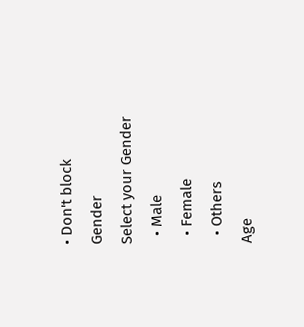• Don't block
Gender
Select your Gender
  • Male
  • Female
  • Others
Age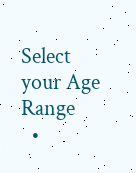Select your Age Range
  •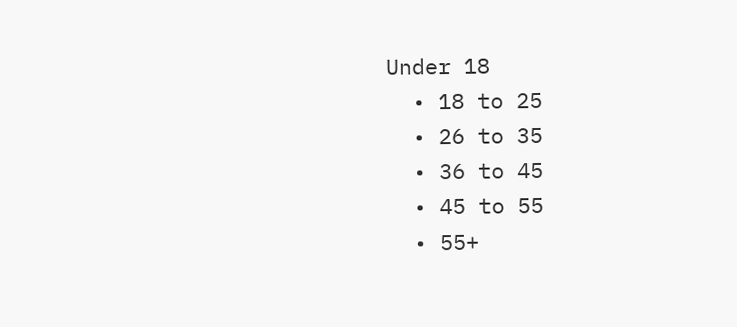Under 18
  • 18 to 25
  • 26 to 35
  • 36 to 45
  • 45 to 55
  • 55+